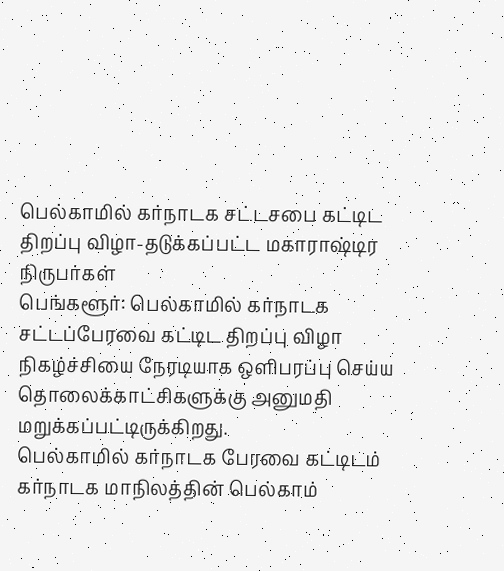பெல்காமில் கர்நாடக சட்டசபை கட்டிட திறப்பு விழா-தடுக்கப்பட்ட மகாராஷ்டிர நிருபர்கள்
பெங்களூர்: பெல்காமில் கர்நாடக சட்டப்பேரவை கட்டிட திறப்பு விழா நிகழ்ச்சியை நேரடியாக ஒளிபரப்பு செய்ய தொலைக்காட்சிகளுக்கு அனுமதி மறுக்கப்பட்டிருக்கிறது.
பெல்காமில் கர்நாடக பேரவை கட்டிடம்
கர்நாடக மாநிலத்தின் பெல்காம்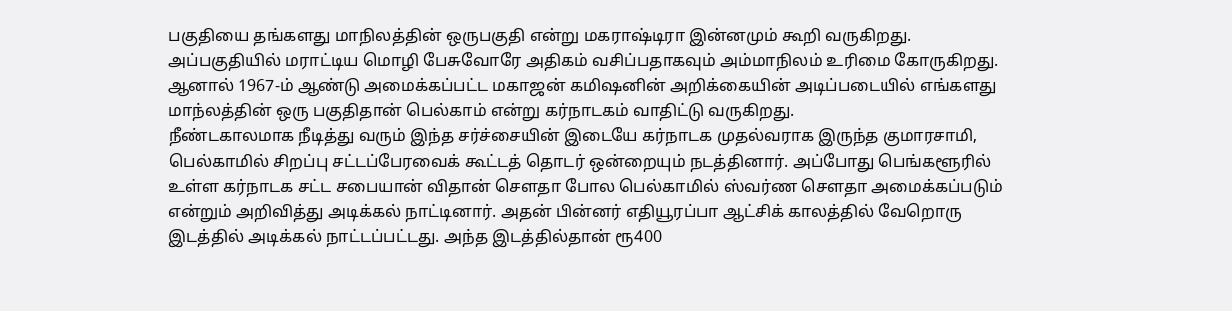பகுதியை தங்களது மாநிலத்தின் ஒருபகுதி என்று மகராஷ்டிரா இன்னமும் கூறி வருகிறது. அப்பகுதியில் மராட்டிய மொழி பேசுவோரே அதிகம் வசிப்பதாகவும் அம்மாநிலம் உரிமை கோருகிறது. ஆனால் 1967-ம் ஆண்டு அமைக்கப்பட்ட மகாஜன் கமிஷனின் அறிக்கையின் அடிப்படையில் எங்களது மாந்லத்தின் ஒரு பகுதிதான் பெல்காம் என்று கர்நாடகம் வாதிட்டு வருகிறது.
நீண்டகாலமாக நீடித்து வரும் இந்த சர்ச்சையின் இடையே கர்நாடக முதல்வராக இருந்த குமாரசாமி, பெல்காமில் சிறப்பு சட்டப்பேரவைக் கூட்டத் தொடர் ஒன்றையும் நடத்தினார். அப்போது பெங்களூரில் உள்ள கர்நாடக சட்ட சபையான் விதான் செளதா போல பெல்காமில் ஸ்வர்ண செளதா அமைக்கப்படும் என்றும் அறிவித்து அடிக்கல் நாட்டினார். அதன் பின்னர் எதியூரப்பா ஆட்சிக் காலத்தில் வேறொரு இடத்தில் அடிக்கல் நாட்டப்பட்டது. அந்த இடத்தில்தான் ரூ400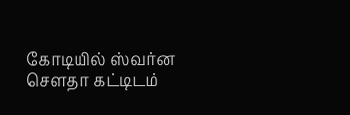கோடியில் ஸ்வர்ன செளதா கட்டிடம்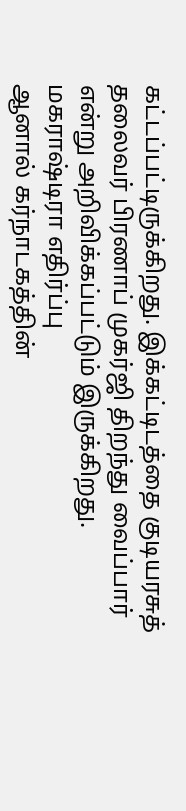கட்டப்பட்டிருக்கிறது. இக்கட்டிடத்தை குடியரசுத் தலைவர் பிரணாப் முகர்ஜி திறந்து வைப்பார் என்று அறிவிக்கப்பட்டும் இருக்கிறது.
மகராஷ்டிரா எதிர்ப்பு
ஆனால் கர்நாடகத்தின்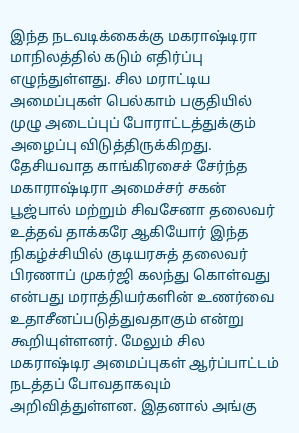இந்த நடவடிக்கைக்கு மகராஷ்டிரா மாநிலத்தில் கடும் எதிர்ப்பு எழுந்துள்ளது. சில மராட்டிய அமைப்புகள் பெல்காம் பகுதியில் முழு அடைப்புப் போராட்டத்துக்கும் அழைப்பு விடுத்திருக்கிறது. தேசியவாத காங்கிரசைச் சேர்ந்த மகாராஷ்டிரா அமைச்சர் சகன் பூஜ்பால் மற்றும் சிவசேனா தலைவர் உத்தவ் தாக்கரே ஆகியோர் இந்த நிகழ்ச்சியில் குடியரசுத் தலைவர் பிரணாப் முகர்ஜி கலந்து கொள்வது என்பது மராத்தியர்களின் உணர்வை உதாசீனப்படுத்துவதாகும் என்று கூறியுள்ளனர். மேலும் சில மகராஷ்டிர அமைப்புகள் ஆர்ப்பாட்டம் நடத்தப் போவதாகவும் அறிவித்துள்ளன. இதனால் அங்கு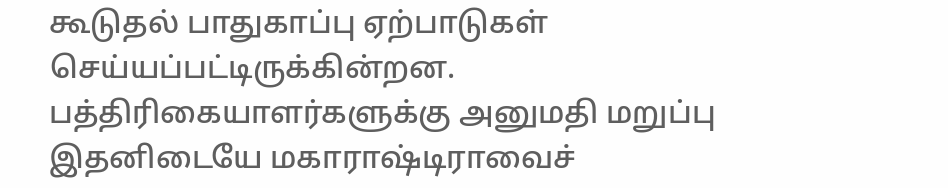கூடுதல் பாதுகாப்பு ஏற்பாடுகள் செய்யப்பட்டிருக்கின்றன.
பத்திரிகையாளர்களுக்கு அனுமதி மறுப்பு
இதனிடையே மகாராஷ்டிராவைச்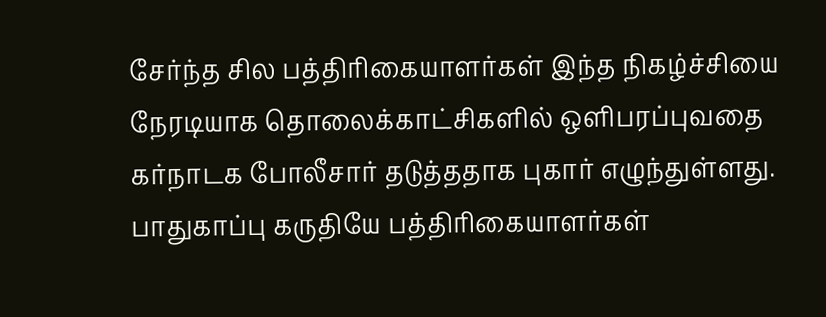சேர்ந்த சில பத்திரிகையாளர்கள் இந்த நிகழ்ச்சியை நேரடியாக தொலைக்காட்சிகளில் ஒளிபரப்புவதை கர்நாடக போலீசார் தடுத்ததாக புகார் எழுந்துள்ளது. பாதுகாப்பு கருதியே பத்திரிகையாளர்கள்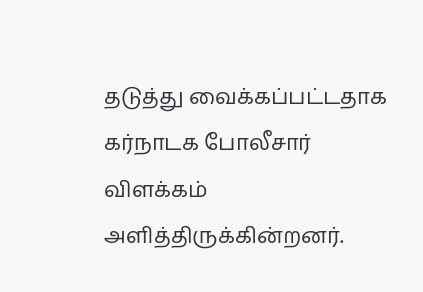தடுத்து வைக்கப்பட்டதாக கர்நாடக போலீசார் விளக்கம் அளித்திருக்கின்றனர்.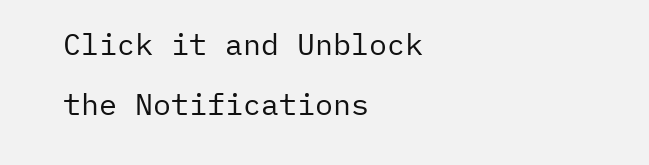Click it and Unblock the Notifications